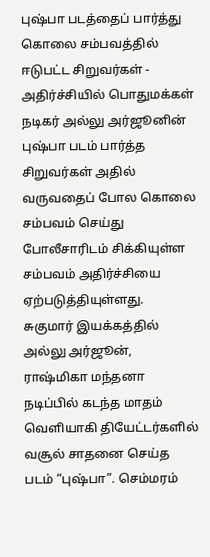புஷ்பா படத்தைப் பார்த்து கொலை சம்பவத்தில் ஈடுபட்ட சிறுவர்கள் - அதிர்ச்சியில் பொதுமக்கள்
நடிகர் அல்லு அர்ஜூனின் புஷ்பா படம் பார்த்த சிறுவர்கள் அதில் வருவதைப் போல கொலை சம்பவம் செய்து போலீசாரிடம் சிக்கியுள்ள சம்பவம் அதிர்ச்சியை ஏற்படுத்தியுள்ளது.
சுகுமார் இயக்கத்தில் அல்லு அர்ஜூன், ராஷ்மிகா மந்தனா நடிப்பில் கடந்த மாதம் வெளியாகி தியேட்டர்களில் வசூல் சாதனை செய்த படம் “புஷ்பா”. செம்மரம்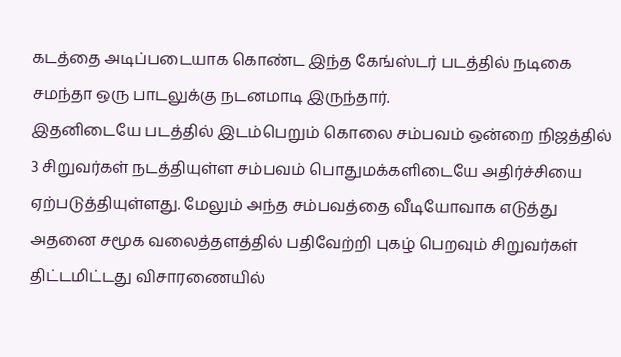கடத்தை அடிப்படையாக கொண்ட இந்த கேங்ஸ்டர் படத்தில் நடிகை சமந்தா ஒரு பாடலுக்கு நடனமாடி இருந்தார்.
இதனிடையே படத்தில் இடம்பெறும் கொலை சம்பவம் ஒன்றை நிஜத்தில் 3 சிறுவர்கள் நடத்தியுள்ள சம்பவம் பொதுமக்களிடையே அதிர்ச்சியை ஏற்படுத்தியுள்ளது. மேலும் அந்த சம்பவத்தை வீடியோவாக எடுத்து அதனை சமூக வலைத்தளத்தில் பதிவேற்றி புகழ் பெறவும் சிறுவர்கள் திட்டமிட்டது விசாரணையில்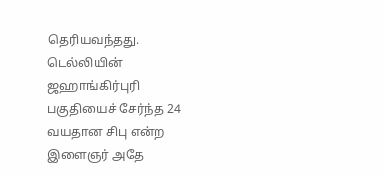தெரியவந்தது.
டெல்லியின் ஜஹாங்கிர்புரி பகுதியைச் சேர்ந்த 24 வயதான சிபு என்ற இளைஞர் அதே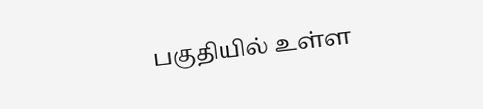பகுதியில் உள்ள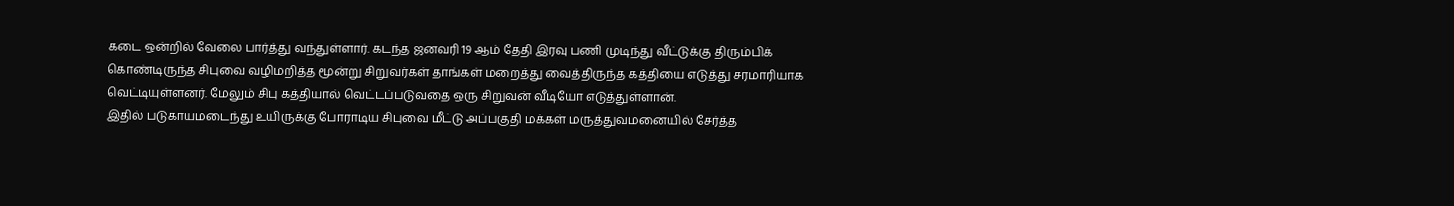கடை ஒன்றில் வேலை பார்த்து வந்துள்ளார். கடந்த ஜனவரி 19 ஆம் தேதி இரவு பணி முடிந்து வீட்டுக்கு திரும்பிக் கொண்டிருந்த சிபுவை வழிமறித்த மூன்று சிறுவர்கள் தாங்கள் மறைத்து வைத்திருந்த கத்தியை எடுத்து சரமாரியாக வெட்டியுள்ளனர். மேலும் சிபு கத்தியால் வெட்டப்படுவதை ஒரு சிறுவன் வீடியோ எடுத்துள்ளான்.
இதில் படுகாயமடைந்து உயிருக்கு போராடிய சிபுவை மீட்டு அப்பகுதி மக்கள் மருத்துவமனையில் சேர்த்த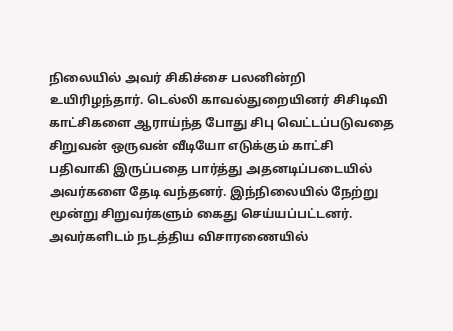நிலையில் அவர் சிகிச்சை பலனின்றி உயிரிழந்தார். டெல்லி காவல்துறையினர் சிசிடிவி காட்சிகளை ஆராய்ந்த போது சிபு வெட்டப்படுவதை சிறுவன் ஒருவன் வீடியோ எடுக்கும் காட்சி பதிவாகி இருப்பதை பார்த்து அதனடிப்படையில் அவர்களை தேடி வந்தனர். இந்நிலையில் நேற்று மூன்று சிறுவர்களும் கைது செய்யப்பட்டனர்.
அவர்களிடம் நடத்திய விசாரணையில்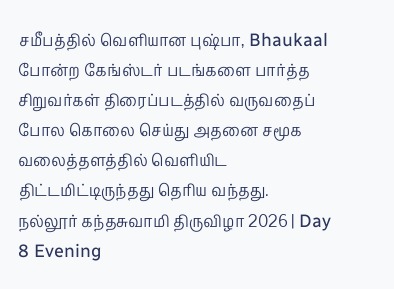சமீபத்தில் வெளியான புஷ்பா, Bhaukaal போன்ற கேங்ஸ்டர் படங்களை பார்த்த சிறுவர்கள் திரைப்படத்தில் வருவதைப் போல கொலை செய்து அதனை சமூக வலைத்தளத்தில் வெளியிட திட்டமிட்டிருந்தது தெரிய வந்தது.
நல்லூர் கந்தசுவாமி திருவிழா 2026 | Day 8 Evening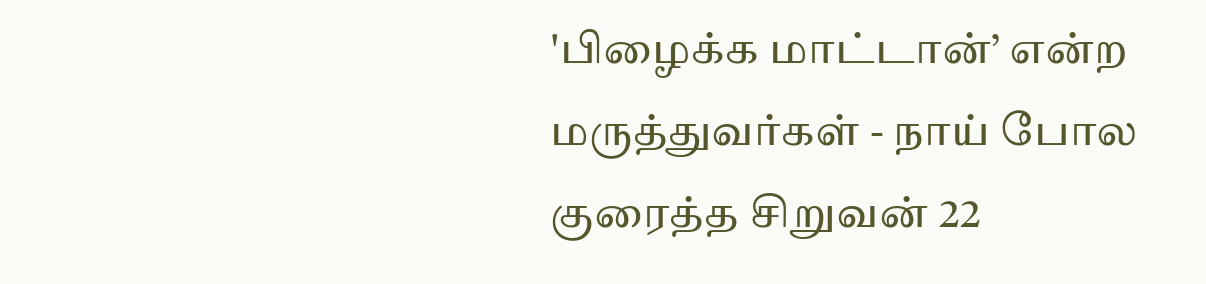'பிழைக்க மாட்டான்’ என்ற மருத்துவர்கள் - நாய் போல குரைத்த சிறுவன் 22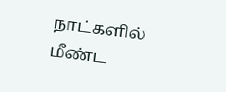நாட்களில் மீண்ட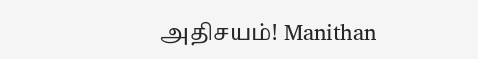அதிசயம்! Manithan